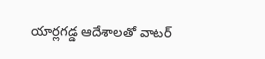యార్లగడ్డ ఆదేశాలతో వాటర్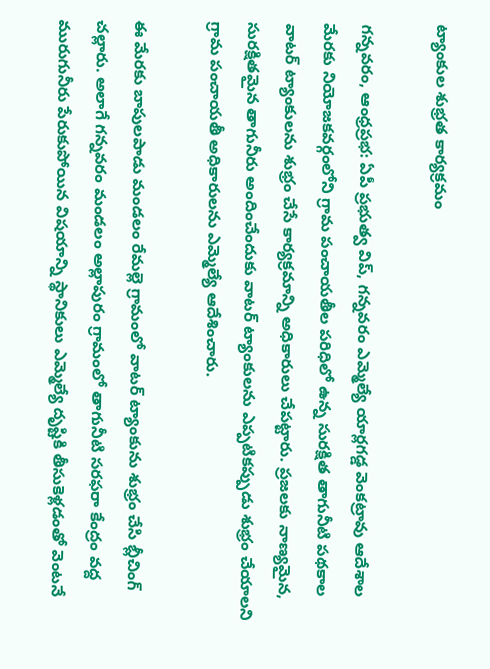ట్యాంకుల శుభ్రత కార్యక్రమం

గన్నవరం, ఆంధ్రప్రభ: ఏపీ ప్రభుత్వ విప్, గన్నవరం ఎమ్మెల్యే యార్లగడ్డ వెంకట్రావు ఆదేశాల మేరకు నియోజకవర్గంలోని గ్రామ పంచాయతీల పరిధిలో ఉన్న సురక్షిత తాగునీటి పథకాల వాటర్ ట్యాంకులను శుభ్రం చేసే కార్యక్రమాన్ని అధికారులు చేపట్టారు. ప్రజలకు నాణ్యమైన, సురక్షితమైన తాగునీరు అందించేందుకు వాటర్ ట్యాంకులను ఎప్పటికప్పుడు శుభ్రం చేయాలని గ్రామ పంచాయతీ అధికారులను ఎమ్మెల్యే ఆదేశించారు.

ఈ మేరకు బాపులపాడు మండలం రేమల్లె గ్రామంలో వాటర్ ట్యాంకును శుభ్రం చేసి బ్లీచింగ్ చల్లారు. అలాగే గన్నవరం మండలం అల్లాపురం గ్రామంలో తాగునీటి సరఫరా కేంద్రం వద్ద మురుగునీరు పేరుకుపోయిన విషయాన్ని స్థానికులు ఎమ్మెల్యే దృష్టికి తీసుకెళ్లడంతో వెంటనే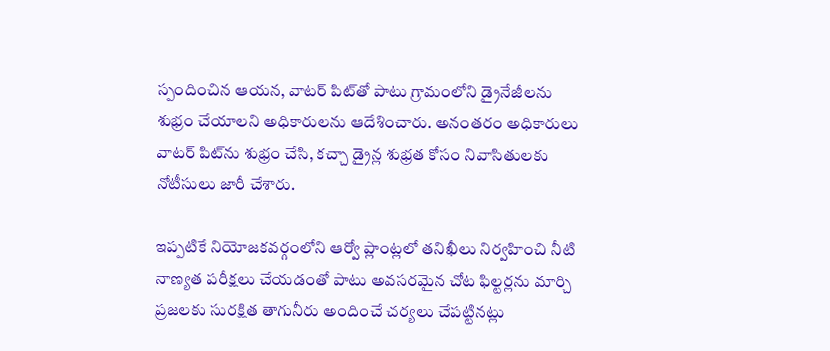స్పందించిన ఆయన, వాటర్ పిట్‌తో పాటు గ్రామంలోని డ్రైనేజీలను శుభ్రం చేయాలని అధికారులను ఆదేశించారు. అనంతరం అధికారులు వాటర్ పిట్‌ను శుభ్రం చేసి, కచ్చా డ్రైన్ల శుభ్రత కోసం నివాసితులకు నోటీసులు జారీ చేశారు.

ఇప్పటికే నియోజకవర్గంలోని ఆర్వో ప్లాంట్లలో తనిఖీలు నిర్వహించి నీటి నాణ్యత పరీక్షలు చేయడంతో పాటు అవసరమైన చోట ఫిల్టర్లను మార్చి ప్రజలకు సురక్షిత తాగునీరు అందించే చర్యలు చేపట్టినట్లు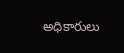అధికారులు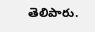తెలిపారు.